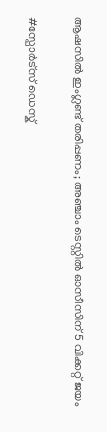ആഷസിൽ ഇംഗ്ലണ്ട് തരിപ്പണം; അഞ്ചാം ടെസ്റ്റിൽ ഓസീസിന് 5 വിക്കറ്റ് ജയം

#സ്പോർട്സ് ഡെസ്ക്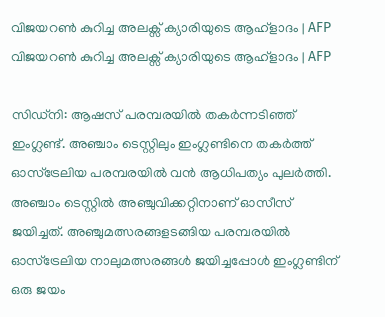വിജയറൺ കുറിച്ച അലക്സ് ക്യാരിയുടെ ആഹ്ളാദം | AFP
വിജയറൺ കുറിച്ച അലക്സ് ക്യാരിയുടെ ആഹ്ളാദം | AFP

സിഡ്‌നി: ആഷസ് പരമ്പരയിൽ തകർന്നടിഞ്ഞ് ഇംഗ്ലണ്ട്. അഞ്ചാം ടെസ്റ്റിലും ഇംഗ്ലണ്ടിനെ തകർത്ത് ഓസ്‌ട്രേലിയ പരമ്പരയിൽ വൻ ആധിപത്യം പുലർത്തി. അഞ്ചാം ടെസ്റ്റിൽ അഞ്ചുവിക്കറ്റിനാണ് ഓസീസ് ജയിച്ചത്. അഞ്ചുമത്സരങ്ങളടങ്ങിയ പരമ്പരയിൽ ഓസ്‌ട്രേലിയ നാലുമത്സരങ്ങൾ ജയിച്ചപ്പോൾ ഇംഗ്ലണ്ടിന് ഒരു ജയം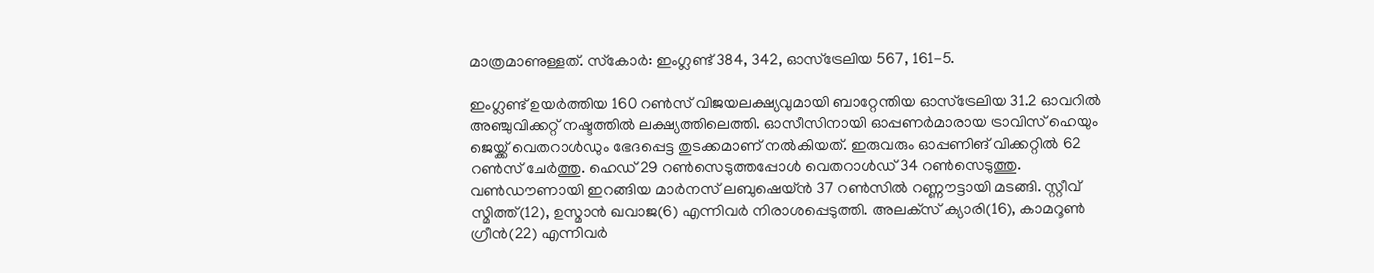മാത്രമാണുള്ളത്. സ്‌കോർ: ഇംഗ്ലണ്ട് 384, 342, ഓസ്‌ട്രേലിയ 567, 161-5.

ഇംഗ്ലണ്ട് ഉയർത്തിയ 160 റൺസ് വിജയലക്ഷ്യവുമായി ബാറ്റേന്തിയ ഓസ്‌ട്രേലിയ 31.2 ഓവറിൽ അഞ്ചുവിക്കറ്റ് നഷ്ടത്തിൽ ലക്ഷ്യത്തിലെത്തി. ഓസീസിനായി ഓപ്പണർമാരായ ട്രാവിസ് ഹെയും ജെയ്ക്ക് വെതറാൾഡും ഭേദപ്പെട്ട തുടക്കമാണ് നൽകിയത്. ഇരുവരും ഓപ്പണിങ് വിക്കറ്റിൽ 62 റൺസ് ചേർത്തു. ഹെഡ് 29 റൺസെടുത്തപ്പോൾ വെതറാൾഡ് 34 റൺസെടുത്തു. വൺഡൗണായി ഇറങ്ങിയ മാർനസ് ലബുഷെയ്ൻ 37 റൺസിൽ റണ്ണൗട്ടായി മടങ്ങി. സ്റ്റീവ് സ്മിത്ത്(12), ഉസ്മാൻ ഖവാജ(6) എന്നിവർ നിരാശപ്പെടുത്തി. അലക്‌സ് ക്യാരി(16), കാമറൂൺ ഗ്രീൻ(22) എന്നിവർ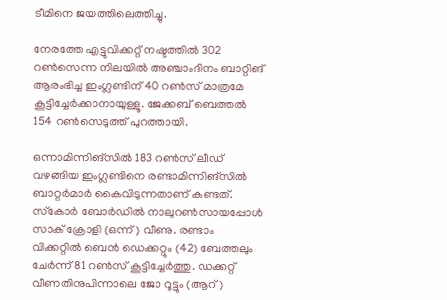ടീമിനെ ജയത്തിലെത്തിച്ചു.

നേരത്തേ എട്ടുവിക്കറ്റ് നഷ്ടത്തിൽ 302 റൺസെന്ന നിലയിൽ അഞ്ചാംദിനം ബാറ്റിങ് ആരംഭിച്ച ഇംഗ്ലണ്ടിന് 40 റൺസ് മാത്രമേ കൂട്ടിച്ചേർക്കാനായുള്ളൂ. ജേക്കബ് ബെത്തൽ 154 റൺസെടുത്ത് പുറത്തായി.

ഒന്നാമിന്നിങ്‌സിൽ 183 റൺസ് ലീഡ് വഴങ്ങിയ ഇംഗ്ലണ്ടിനെ രണ്ടാമിന്നിങ്‌സിൽ ബാറ്റർമാർ കൈവിടുന്നതാണ് കണ്ടത്. സ്‌കോർ ബോർഡിൽ നാലുറൺസായപ്പോൾ സാക് ക്രോളി (ഒന്ന്) വീണു. രണ്ടാം വിക്കറ്റിൽ ബെൻ ഡെക്കറ്റും (42) ബേത്തലും ചേർന്ന് 81 റൺസ് കൂട്ടിച്ചേർത്തു. ഡക്കറ്റ് വീണതിനുപിന്നാലെ ജോ റൂട്ടും (ആറ്)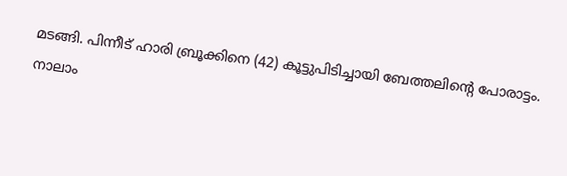മടങ്ങി. പിന്നീട് ഹാരി ബ്രൂക്കിനെ (42) കൂട്ടുപിടിച്ചായി ബേത്തലിന്റെ പോരാട്ടം. നാലാം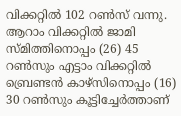വിക്കറ്റിൽ 102 റൺസ് വന്നു. ആറാം വിക്കറ്റിൽ ജാമി സ്മിത്തിനൊപ്പം (26) 45 റൺസും എട്ടാം വിക്കറ്റിൽ ബ്രെണ്ടൻ കാഴ്‌സിനൊപ്പം (16) 30 റൺസും കൂട്ടിച്ചേർത്താണ്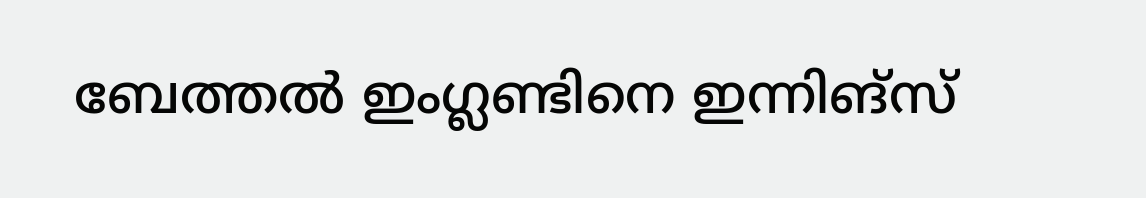ബേത്തൽ ഇംഗ്ലണ്ടിനെ ഇന്നിങ്‌സ്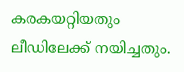കരകയറ്റിയതും ലീഡിലേക്ക് നയിച്ചതും.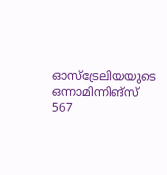ഓസ്‌ട്രേലിയയുടെ ഒന്നാമിന്നിങ്‌സ് 567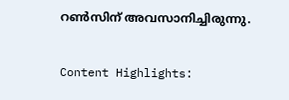റൺസിന് അവസാനിച്ചിരുന്നു.

Content Highlights: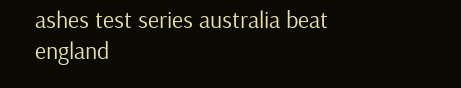ashes test series australia beat england